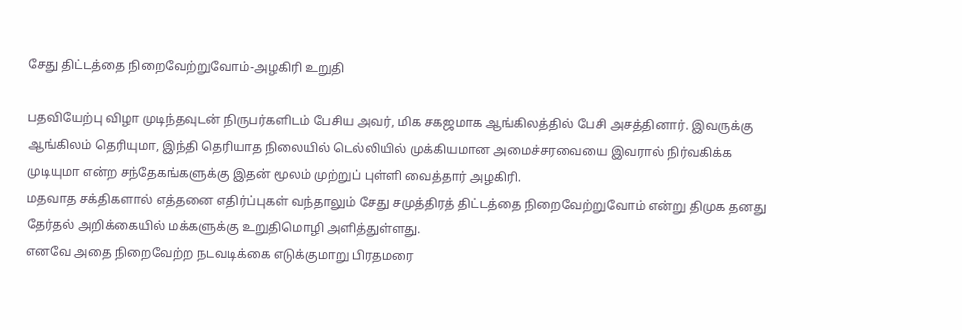சேது திட்டத்தை நிறைவேற்றுவோம்-அழகிரி உறுதி

பதவியேற்பு விழா முடிந்தவுடன் நிருபர்களிடம் பேசிய அவர், மிக சகஜமாக ஆங்கிலத்தில் பேசி அசத்தினார். இவருக்கு ஆங்கிலம் தெரியுமா, இந்தி தெரியாத நிலையில் டெல்லியில் முக்கியமான அமைச்சரவையை இவரால் நிர்வகிக்க முடியுமா என்ற சந்தேகங்களுக்கு இதன் மூலம் முற்றுப் புள்ளி வைத்தார் அழகிரி.
மதவாத சக்திகளால் எத்தனை எதிர்ப்புகள் வந்தாலும் சேது சமுத்திரத் திட்டத்தை நிறைவேற்றுவோம் என்று திமுக தனது தேர்தல் அறிக்கையில் மக்களுக்கு உறுதிமொழி அளித்துள்ளது.
எனவே அதை நிறைவேற்ற நடவடிக்கை எடுக்குமாறு பிரதமரை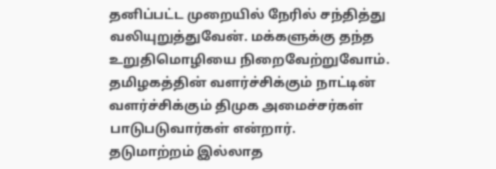தனிப்பட்ட முறையில் நேரில் சந்தித்து வலியுறுத்துவேன். மக்களுக்கு தந்த உறுதிமொழியை நிறைவேற்றுவோம்.
தமிழகத்தின் வளர்ச்சிக்கும் நாட்டின் வளர்ச்சிக்கும் திமுக அமைச்சர்கள் பாடுபடுவார்கள் என்றார்.
தடுமாற்றம் இல்லாத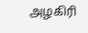அழகிரி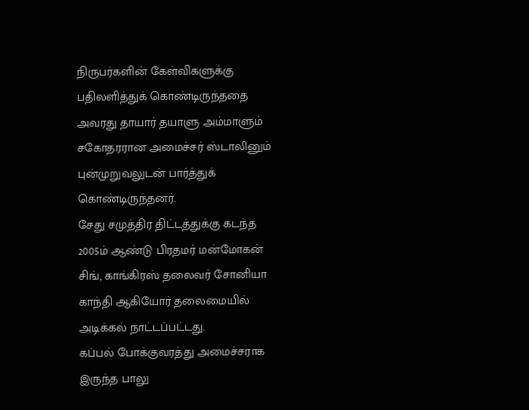நிருபர்களின் கேள்விகளுக்கு பதிலளித்துக் கொண்டிருந்ததை அவரது தாயார் தயாளு அம்மாளும் சகோதரரான அமைச்சர் ஸ்டாலினும் புன்முறுவலுடன் பார்த்துக் கொண்டிருந்தனர்.
சேது சமுத்திர திட்டத்துக்கு கடந்த 2005ம் ஆண்டு பிரதமர் மன்மோகன் சிங், காங்கிரஸ் தலைவர் சோனியா காந்தி ஆகியோர் தலைமையில் அடிக்கல் நாட்டப்பட்டது.
கப்பல் போக்குவரத்து அமைச்சராக இருந்த பாலு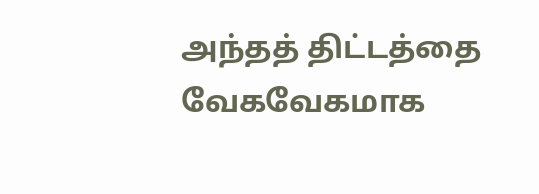அந்தத் திட்டத்தை வேகவேகமாக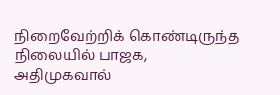நிறைவேற்றிக் கொண்டிருந்த நிலையில் பாஜக, அதிமுகவால்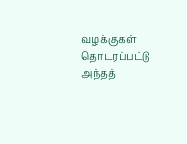வழக்குகள் தொடரப்பட்டு அந்தத்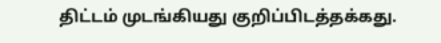திட்டம் முடங்கியது குறிப்பிடத்தக்கது.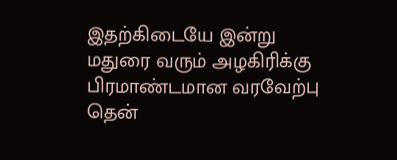இதற்கிடையே இன்று மதுரை வரும் அழகிரிக்கு பிரமாண்டமான வரவேற்பு தென்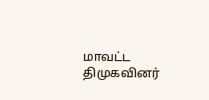மாவட்ட திமுகவினர்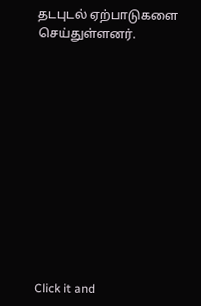தடபுடல் ஏற்பாடுகளை செய்துள்ளனர்.












Click it and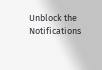Unblock the Notifications